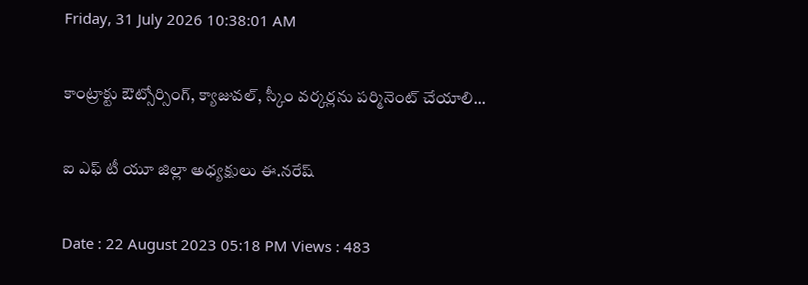Friday, 31 July 2026 10:38:01 AM

కాంట్రాక్టు ఔట్సోర్సింగ్, క్యాజువల్, స్కీం వర్కర్లను పర్మినెంట్ చేయాలి...

ఐ ఎఫ్ టీ యూ జిల్లా అధ్యక్షులు ఈ.నరేష్

Date : 22 August 2023 05:18 PM Views : 483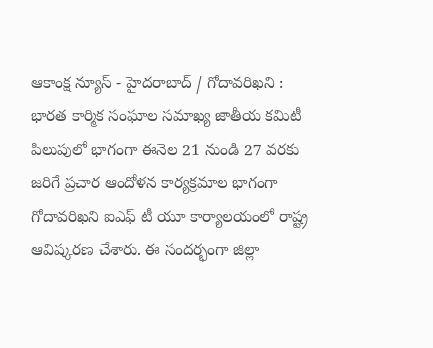ఆకాంక్ష న్యూస్ - హైదరాబాద్ / గోదావరిఖని : భారత కార్మిక సంఘాల సమాఖ్య జాతీయ కమిటీ పిలుపులో భాగంగా ఈనెల 21 నుండి 27 వరకు జరిగే ప్రచార ఆందోళన కార్యక్రమాల భాగంగా గోదావరిఖని ఐఎఫ్ టీ యూ కార్యాలయంలో రాష్ట్ర ఆవిష్కరణ చేశారు. ఈ సందర్భంగా జిల్లా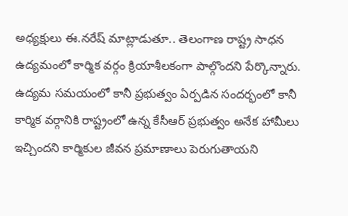అధ్యక్షులు ఈ.నరేష్ మాట్లాడుతూ.. తెలంగాణ రాష్ట్ర సాధన ఉద్యమంలో కార్మిక వర్గం క్రియాశీలకంగా పాల్గొందని పేర్కొన్నారు. ఉద్యమ సమయంలో కానీ ప్రభుత్వం ఏర్పడిన సందర్భంలో కానీ కార్మిక వర్గానికి రాష్ట్రంలో ఉన్న కేసీఆర్ ప్రభుత్వం అనేక హామీలు ఇచ్చిందని కార్మికుల జీవన ప్రమాణాలు పెరుగుతాయని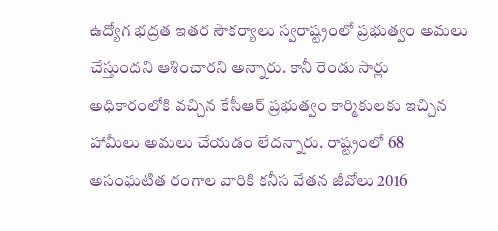ఉద్యోగ భద్రత ఇతర సౌకర్యాలు స్వరాష్ట్రంలో ప్రభుత్వం అమలు చేస్తుందని ఆశించారని అన్నారు. కానీ రెండు సార్లు అధికారంలోకి వచ్చిన కేసీఆర్ ప్రభుత్వం కార్మికులకు ఇచ్చిన హామీలు అమలు చేయడం లేదన్నారు. రాష్ట్రంలో 68 అసంఘటిత రంగాల వారికి కనీస వేతన జీవోలు 2016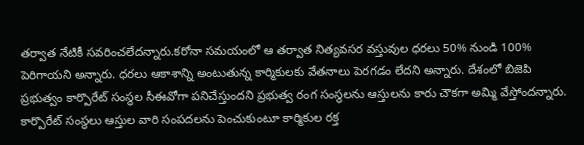తర్వాత నేటికీ సవరించలేదన్నారు.కరోనా సమయంలో ఆ తర్వాత నిత్యవసర వస్తువుల ధరలు 50% నుండి 100% పెరిగాయని అన్నారు. ధరలు ఆకాశాన్ని అంటుతున్న కార్మికులకు వేతనాలు పెరగడం లేదని అన్నారు. దేశంలో బిజెపి ప్రభుత్వం కార్పొరేట్ సంస్థల సీఈవోగా పనిచేస్తుందని ప్రభుత్వ రంగ సంస్థలను ఆస్తులను కారు చౌకగా అమ్మి వేస్తోందన్నారు. కార్పొరేట్ సంస్థలు ఆస్తుల వారి సంపదలను పెంచుకుంటూ కార్మికుల రక్త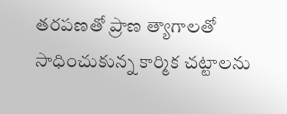తరపణతో ప్రాణ త్యాగాలతో సాధించుకున్న కార్మిక చట్టాలను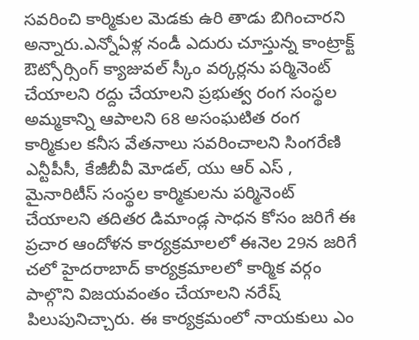సవరించి కార్మికుల మెడకు ఉరి తాడు బిగించారని అన్నారు.ఎన్నోఏళ్ల నండీ ఎదురు చూస్తున్న కాంట్రాక్ట్ ఔట్సోర్సింగ్ క్యాజువల్ స్కీం వర్కర్లను పర్మినెంట్ చేయాలని రద్దు చేయాలని ప్రభుత్వ రంగ సంస్థల అమ్మకాన్ని ఆపాలని 68 అసంఘటిత రంగ కార్మికుల కనీస వేతనాలు సవరించాలని సింగరేణి ఎన్టీపీసీ, కేజీబీవీ మోడల్, యు ఆర్ ఎస్ , మైనారిటీస్ సంస్థల కార్మికులను పర్మినెంట్ చేయాలని తదితర డిమాండ్ల సాధన కోసం జరిగే ఈ ప్రచార ఆందోళన కార్యక్రమాలలో ఈనెల 29న జరిగే చలో హైదరాబాద్ కార్యక్రమాలలో కార్మిక వర్గం పాల్గొని విజయవంతం చేయాలని నరేష్ పిలుపునిచ్చారు. ఈ కార్యక్రమంలో నాయకులు ఎం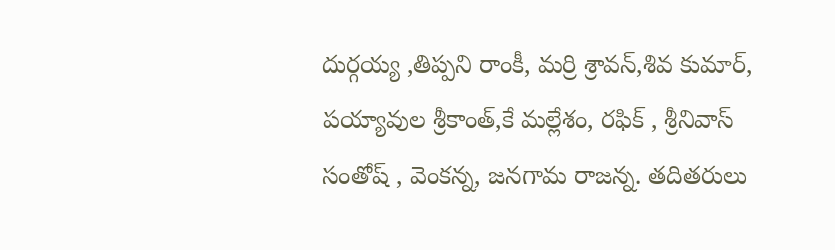దుర్గయ్య ,తిప్పని రాంకీ, మర్రి శ్రావన్,శివ కుమార్, పయ్యావుల శ్రీకాంత్,కే మల్లేశం, రఫిక్ , శ్రీనివాస్ సంతోష్ , వెంకన్న, జనగామ రాజన్న. తదితరులు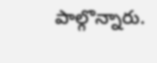పాల్గొన్నారు.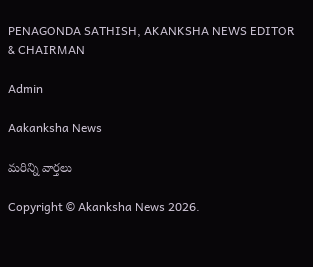PENAGONDA SATHISH, AKANKSHA NEWS EDITOR & CHAIRMAN

Admin

Aakanksha News

మరిన్ని వార్తలు

Copyright © Akanksha News 2026.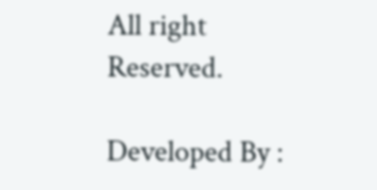All right Reserved.

Developed By :